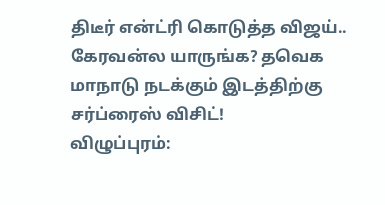திடீர் என்ட்ரி கொடுத்த விஜய்.. கேரவன்ல யாருங்க? தவெக மாநாடு நடக்கும் இடத்திற்கு சர்ப்ரைஸ் விசிட்!
விழுப்புரம்: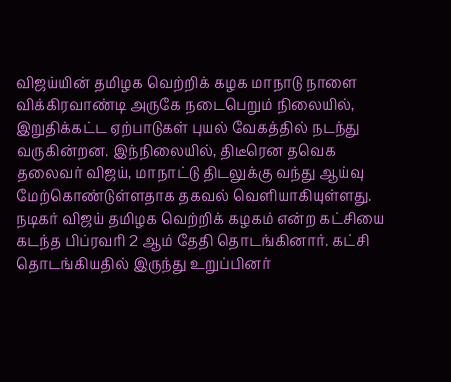விஜய்யின் தமிழக வெற்றிக் கழக மாநாடு நாளை விக்கிரவாண்டி அருகே நடைபெறும் நிலையில், இறுதிக்கட்ட ஏற்பாடுகள் புயல் வேகத்தில் நடந்து வருகின்றன. இந்நிலையில், திடீரென தவெக தலைவர் விஜய், மாநாட்டு திடலுக்கு வந்து ஆய்வு மேற்கொண்டுள்ளதாக தகவல் வெளியாகியுள்ளது.
நடிகர் விஜய் தமிழக வெற்றிக் கழகம் என்ற கட்சியை கடந்த பிப்ரவரி 2 ஆம் தேதி தொடங்கினார். கட்சி தொடங்கியதில் இருந்து உறுப்பினர்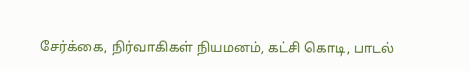சேர்க்கை, நிர்வாகிகள் நியமனம், கட்சி கொடி, பாடல்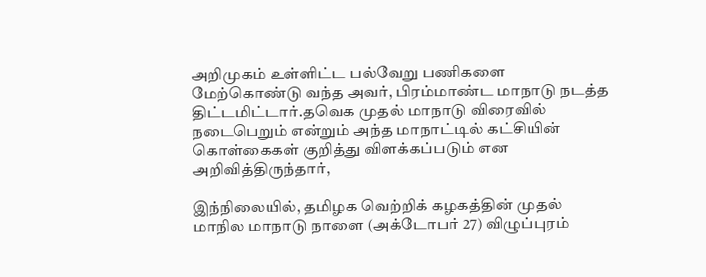அறிமுகம் உள்ளிட்ட பல்வேறு பணிகளை மேற்கொண்டு வந்த அவர், பிரம்மாண்ட மாநாடு நடத்த திட்டமிட்டார்.தவெக முதல் மாநாடு விரைவில் நடைபெறும் என்றும் அந்த மாநாட்டில் கட்சியின் கொள்கைகள் குறித்து விளக்கப்படும் என அறிவித்திருந்தார்,

இந்நிலையில், தமிழக வெற்றிக் கழகத்தின் முதல் மாநில மாநாடு நாளை (அக்டோபர் 27) விழுப்புரம்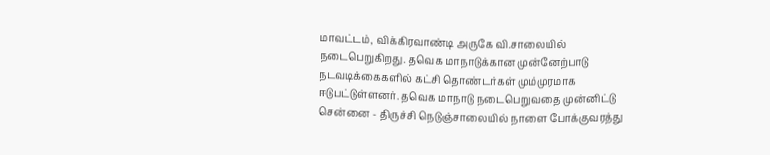மாவட்டம், விக்கிரவாண்டி அருகே வி.சாலையில் நடைபெறுகிறது. தவெக மாநாடுக்கான முன்னேற்பாடு நடவடிக்கைகளில் கட்சி தொண்டர்கள் மும்முரமாக ஈடுபட்டுள்ளனர். தவெக மாநாடு நடைபெறுவதை முன்னிட்டு சென்னை - திருச்சி நெடுஞ்சாலையில் நாளை போக்குவரத்து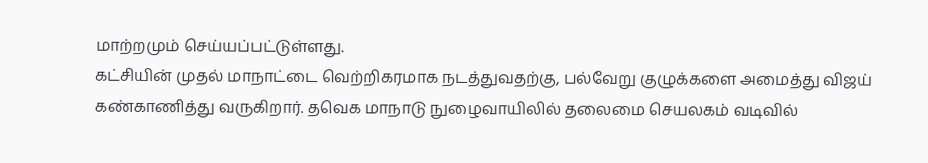மாற்றமும் செய்யப்பட்டுள்ளது.
கட்சியின் முதல் மாநாட்டை வெற்றிகரமாக நடத்துவதற்கு, பல்வேறு குழுக்களை அமைத்து விஜய் கண்காணித்து வருகிறார். தவெக மாநாடு நுழைவாயிலில் தலைமை செயலகம் வடிவில்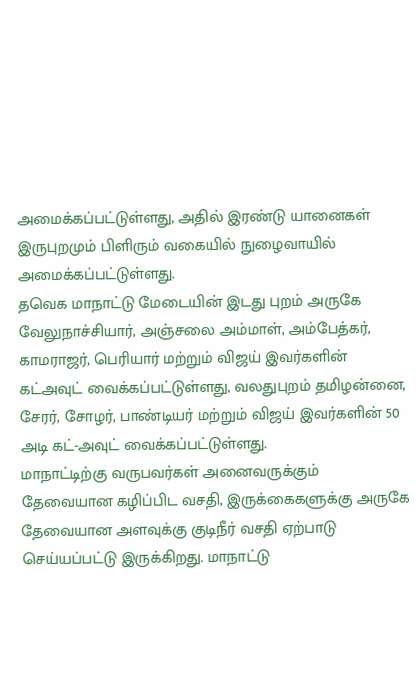அமைக்கப்பட்டுள்ளது, அதில் இரண்டு யானைகள் இருபுறமும் பிளிரும் வகையில் நுழைவாயில் அமைக்கப்பட்டுள்ளது.
தவெக மாநாட்டு மேடையின் இடது புறம் அருகே வேலுநாச்சியார், அஞ்சலை அம்மாள், அம்பேத்கர், காமராஜர், பெரியார் மற்றும் விஜய் இவர்களின் கட்அவுட் வைக்கப்பட்டுள்ளது, வலதுபுறம் தமிழன்னை, சேரர், சோழர், பாண்டியர் மற்றும் விஜய் இவர்களின் 50 அடி கட்-அவுட் வைக்கப்பட்டுள்ளது.
மாநாட்டிற்கு வருபவர்கள் அனைவருக்கும் தேவையான கழிப்பிட வசதி, இருக்கைகளுக்கு அருகே தேவையான அளவுக்கு குடிநீர் வசதி ஏற்பாடு செய்யப்பட்டு இருக்கிறது. மாநாட்டு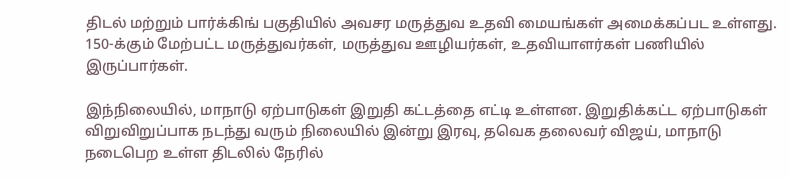திடல் மற்றும் பார்க்கிங் பகுதியில் அவசர மருத்துவ உதவி மையங்கள் அமைக்கப்பட உள்ளது. 150-க்கும் மேற்பட்ட மருத்துவர்கள், மருத்துவ ஊழியர்கள், உதவியாளர்கள் பணியில் இருப்பார்கள்.

இந்நிலையில், மாநாடு ஏற்பாடுகள் இறுதி கட்டத்தை எட்டி உள்ளன. இறுதிக்கட்ட ஏற்பாடுகள் விறுவிறுப்பாக நடந்து வரும் நிலையில் இன்று இரவு, தவெக தலைவர் விஜய், மாநாடு நடைபெற உள்ள திடலில் நேரில்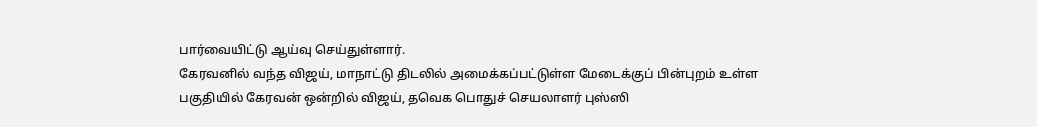பார்வையிட்டு ஆய்வு செய்துள்ளார்.
கேரவனில் வந்த விஜய், மாநாட்டு திடலில் அமைக்கப்பட்டுள்ள மேடைக்குப் பின்புறம் உள்ள பகுதியில் கேரவன் ஒன்றில் விஜய், தவெக பொதுச் செயலாளர் புஸ்ஸி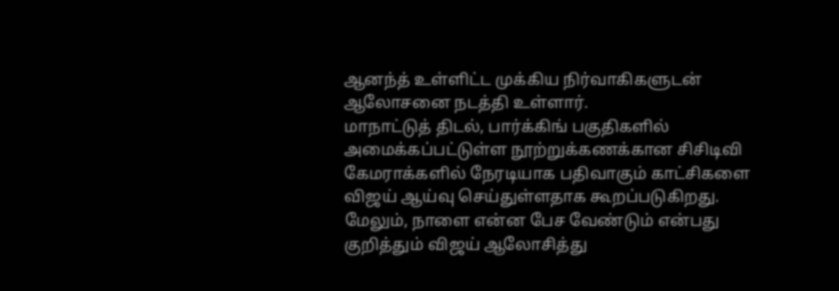ஆனந்த் உள்ளிட்ட முக்கிய நிர்வாகிகளுடன் ஆலோசனை நடத்தி உள்ளார்.
மாநாட்டுத் திடல், பார்க்கிங் பகுதிகளில் அமைக்கப்பட்டுள்ள நூற்றுக்கணக்கான சிசிடிவி கேமராக்களில் நேரடியாக பதிவாகும் காட்சிகளை விஜய் ஆய்வு செய்துள்ளதாக கூறப்படுகிறது. மேலும், நாளை என்ன பேச வேண்டும் என்பது குறித்தும் விஜய் ஆலோசித்து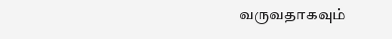வருவதாகவும்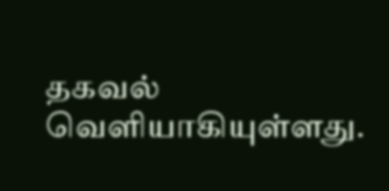தகவல் வெளியாகியுள்ளது.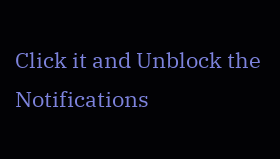Click it and Unblock the Notifications